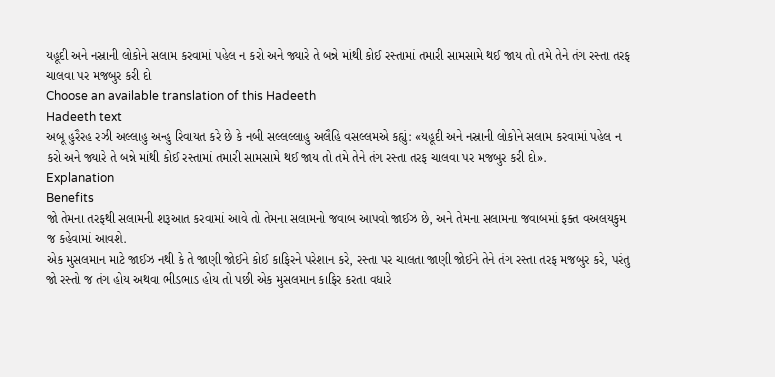યહૂદી અને નસ્રાની લોકોને સલામ કરવામાં પહેલ ન કરો અને જ્યારે તે બન્ને માંથી કોઈ રસ્તામાં તમારી સામસામે થઈ જાય તો તમે તેને તંગ રસ્તા તરફ ચાલવા પર મજબુર કરી દો
Choose an available translation of this Hadeeth
Hadeeth text
અબૂ હુરૈરહ રઝી અલ્લાહુ અન્હુ રિવાયત કરે છે કે નબી સલ્લલ્લાહુ અલૈહિ વસલ્લમએ કહ્યું: «યહૂદી અને નસ્રાની લોકોને સલામ કરવામાં પહેલ ન કરો અને જ્યારે તે બન્ને માંથી કોઈ રસ્તામાં તમારી સામસામે થઈ જાય તો તમે તેને તંગ રસ્તા તરફ ચાલવા પર મજબુર કરી દો».
Explanation
Benefits
જો તેમના તરફથી સલામની શરૂઆત કરવામાં આવે તો તેમના સલામનો જવાબ આપવો જાઈઝ છે, અને તેમના સલામના જવાબમાં ફક્ત વઅલયકુમ જ કહેવામાં આવશે.
એક મુસલમાન માટે જાઈઝ નથી કે તે જાણી જોઈને કોઈ કાફિરને પરેશાન કરે, રસ્તા પર ચાલતા જાણી જોઈને તેને તંગ રસ્તા તરફ મજબુર કરે, પરંતુ જો રસ્તો જ તંગ હોય અથવા ભીડભાડ હોય તો પછી એક મુસલમાન કાફિર કરતા વધારે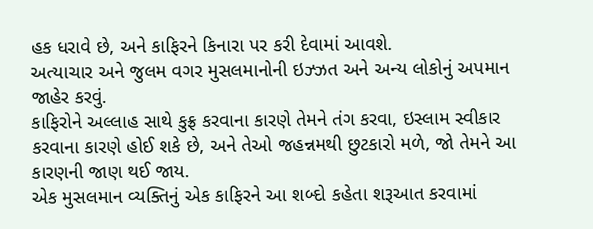હક ધરાવે છે, અને કાફિરને કિનારા પર કરી દેવામાં આવશે.
અત્યાચાર અને જુલમ વગર મુસલમાનોની ઇઝ્ઝત અને અન્ય લોકોનું અપમાન જાહેર કરવું.
કાફિરોને અલ્લાહ સાથે કુફ્ર કરવાના કારણે તેમને તંગ કરવા, ઇસ્લામ સ્વીકાર કરવાના કારણે હોઈ શકે છે, અને તેઓ જહન્નમથી છુટકારો મળે, જો તેમને આ કારણની જાણ થઈ જાય.
એક મુસલમાન વ્યક્તિનું એક કાફિરને આ શબ્દો કહેતા શરૂઆત કરવામાં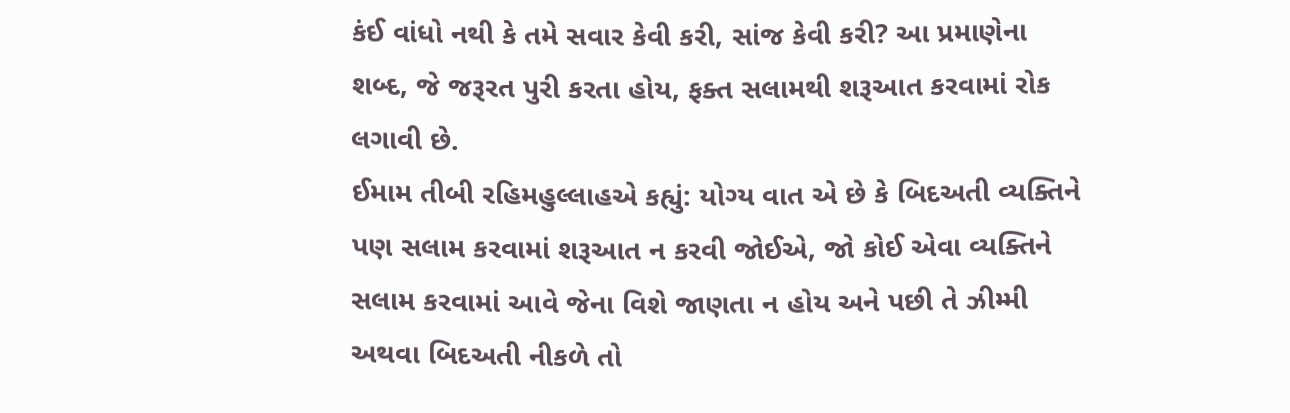કંઈ વાંધો નથી કે તમે સવાર કેવી કરી, સાંજ કેવી કરી? આ પ્રમાણેના શબ્દ, જે જરૂરત પુરી કરતા હોય, ફક્ત સલામથી શરૂઆત કરવામાં રોક લગાવી છે.
ઈમામ તીબી રહિમહુલ્લાહએ કહ્યું: યોગ્ય વાત એ છે કે બિદઅતી વ્યક્તિને પણ સલામ કરવામાં શરૂઆત ન કરવી જોઈએ, જો કોઈ એવા વ્યક્તિને સલામ કરવામાં આવે જેના વિશે જાણતા ન હોય અને પછી તે ઝીમ્મી અથવા બિદઅતી નીકળે તો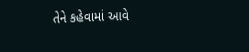તેને કહેવામાં આવે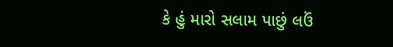કે હું મારો સલામ પાછું લઉં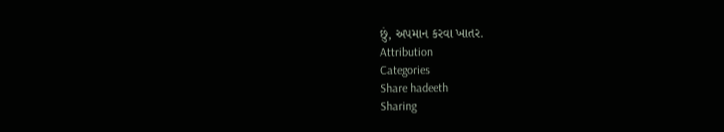છું, અપમાન કરવા ખાતર.
Attribution
Categories
Share hadeeth
Sharing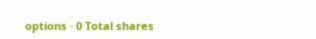options · 0 Total shares